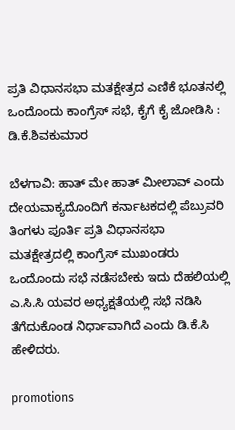ಪ್ರತಿ ವಿಧಾನಸಭಾ ಮತಕ್ಷೇತ್ರದ ಎಣಿಕೆ ಭೂತನಲ್ಲಿ ಒಂದೊಂದು ಕಾಂಗ್ರೆಸ್ ಸಭೆ, ಕೈಗೆ ಕೈ ಜೋಡಿಸಿ : ಡಿ.ಕೆ.ಶಿವಕುಮಾರ

ಬೆಳಗಾವಿ: ಹಾತ್ ಮೇ ಹಾತ್ ಮೀಲಾವ್ ಎಂದು ದೇಯವಾಕ್ಯದೊಂದಿಗೆ ಕರ್ನಾಟಕದಲ್ಲಿ ಪೆಬ್ರುವರಿ ತಿಂಗಳು ಪೂರ್ತಿ ಪ್ರತಿ ವಿಧಾನಸಭಾ ಮತಕ್ಷೇತ್ರದಲ್ಲಿ ಕಾಂಗ್ರೆಸ್ ಮುಖಂಡರು ಒಂದೊಂದು ಸಭೆ ನಡೆಸಬೇಕು ಇದು ದೆಹಲಿಯಲ್ಲಿ ಎ.ಸಿ.ಸಿ ಯವರ ಅಧ್ಯಕ್ಷತೆಯಲ್ಲಿ ಸಭೆ ನಡಿಸಿ ತೆಗೆದುಕೊಂಡ ನಿರ್ಧಾವಾಗಿದೆ ಎಂದು ಡಿ.ಕೆ.ಸಿ ಹೇಳಿದರು.

promotions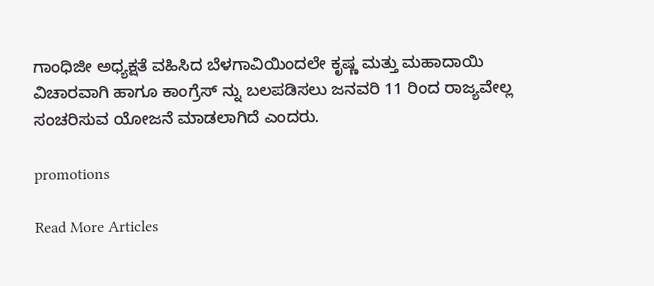ಗಾಂಧಿಜೀ ಅಧ್ಯಕ್ಷತೆ ವಹಿಸಿದ ಬೆಳಗಾವಿಯಿಂದಲೇ ಕೃಷ್ಣ ಮತ್ತು ಮಹಾದಾಯಿ ವಿಚಾರವಾಗಿ ಹಾಗೂ ಕಾಂಗ್ರೆಸ್ ನ್ನು ಬಲಪಡಿಸಲು ಜನವರಿ 11 ರಿಂದ ರಾಜ್ಯವೇಲ್ಲ ಸಂಚರಿಸುವ ಯೋಜನೆ ಮಾಡಲಾಗಿದೆ ಎಂದರು.

promotions

Read More Articles